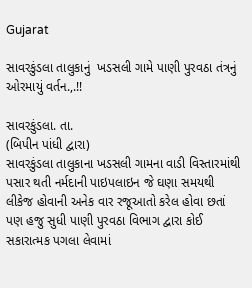Gujarat

સાવરકુંડલા તાલુકાનું  ખડસલી ગામે પાણી પુરવઠા તંત્રનું ઓરમાયું વર્તન.,.!!

સાવરકુંડલા. તા.
(બિપીન પાંધી દ્વારા)
સાવરકુંડલા તાલુકાના ખડસલી ગામના વાડી વિસ્તારમાંથી  પસાર થતી નર્મદાની પાઇપલાઇન જે ઘણા સમયથી લીકેજ હોવાની અનેક વાર રજૂઆતો કરેલ હોવા છતાં પણ હજુ સુધી પાણી પુરવઠા વિભાગ દ્વારા કોઈ સકારાત્મક પગલા લેવામાં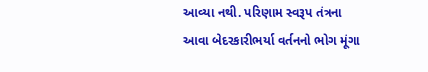આવ્યા નથી. પરિણામ સ્વરૂપ તંત્રના આવા બેદરકારીભર્યા વર્તનનો ભોગ મૂંગા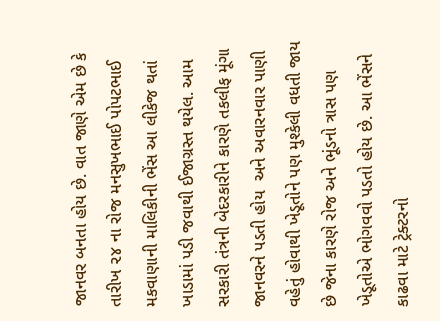જાનવર બનતા હોય છે. વાત જાણે એમ છે કે તારીખ ૨૪ ના રોજ મનસુખભાઈ પોપટભાઈ મકવાણાની માલિકીની ભેંસ આ લીકેજ થતાં ખાડામાં પડી જવાથી ઈજાગ્રસ્ત થયેલ. આમ સરકારી તંત્રની બેદરકારીને કારણે તકલીફ મૂંગા જાનવરને પડતી હોય  અને અવારનવાર પાણી વહેતું હોવાથી ખેડૂતોને પણ મુશ્કેલી વધતી જાય છે જેના કારણે રોજ અને ભૂંડનો ત્રાસ પણ ખેડૂતોએ ભોગવવો પડતો હોય છે. આ ભેંસને કાઢવા માટે ટ્રેક્ટરનો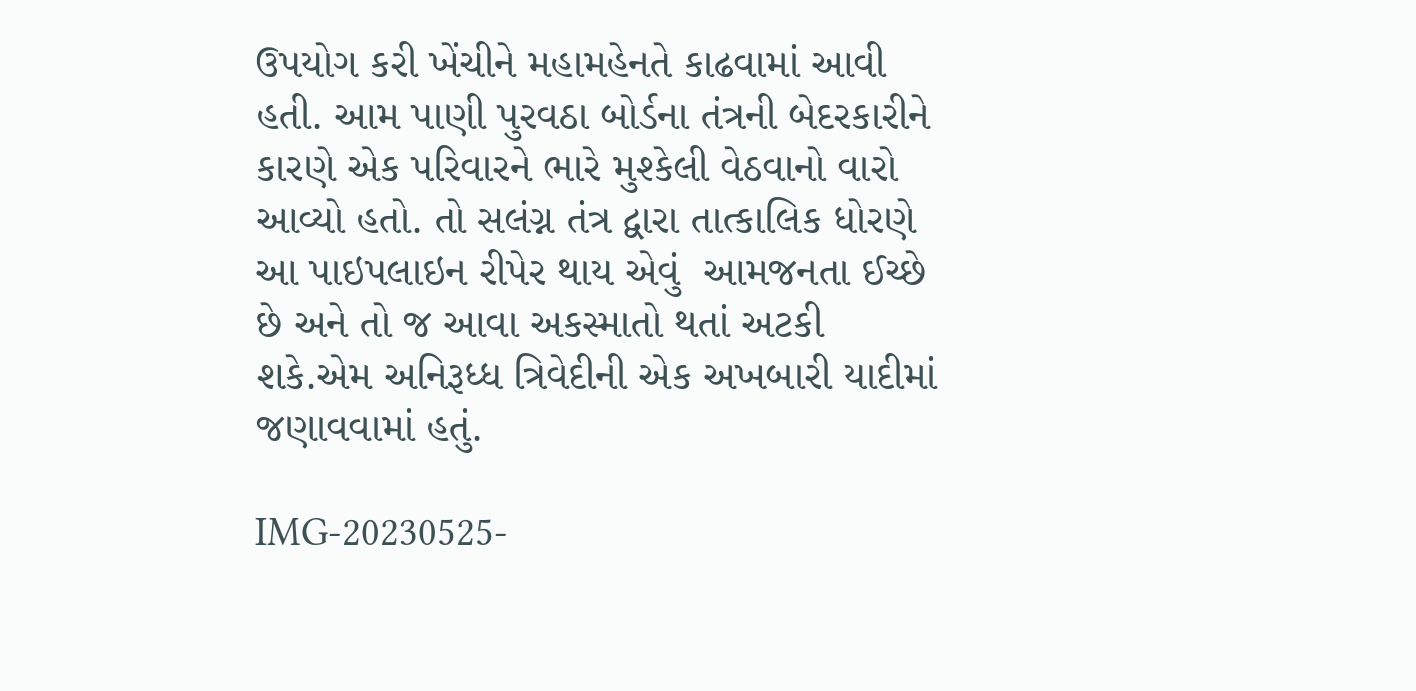ઉપયોગ કરી ખેંચીને મહામહેનતે કાઢવામાં આવી હતી. આમ પાણી પુરવઠા બોર્ડના તંત્રની બેદરકારીને કારણે એક પરિવારને ભારે મુશ્કેલી વેઠવાનો વારો આવ્યો હતો. તો સલંગ્ન તંત્ર દ્વારા તાત્કાલિક ધોરણે આ પાઇપલાઇન રીપેર થાય એવું  આમજનતા ઈચ્છે છે અને તો જ આવા અકસ્માતો થતાં અટકી શકે.એમ અનિરૂધ્ધ ત્રિવેદીની એક અખબારી યાદીમાં જણાવવામાં હતું.

IMG-20230525-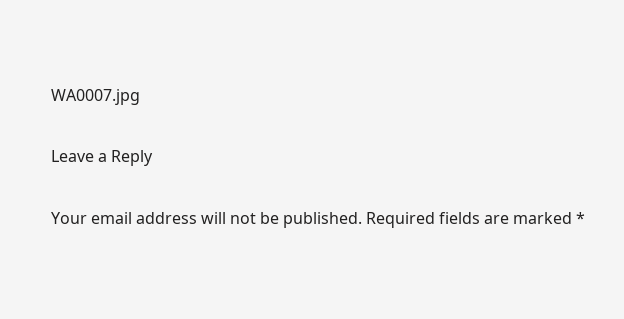WA0007.jpg

Leave a Reply

Your email address will not be published. Required fields are marked *